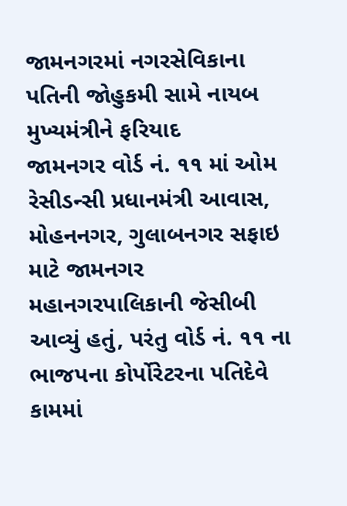જામનગરમાં નગરસેવિકાના પતિની જોહુકમી સામે નાયબ મુખ્યમંત્રીને ફરિયાદ
જામનગર વોર્ડ નં. ૧૧ માં ઓમ રેસીડન્સી પ્રધાનમંત્રી આવાસ, મોહનનગર, ગુલાબનગર સફાઇ માટે જામનગર મહાનગરપાલિકાની જેસીબી આવ્યું હતું, પરંતુ વોર્ડ નં. ૧૧ ના ભાજપના કોર્પોરેટરના પતિદેવે કામમાં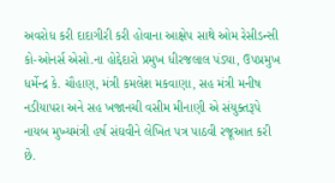અવરોધ કરી દાદાગીરી કરી હોવાના આક્ષેપ સાથે ઓમ રેસીડન્સી કો-ઓનર્સ એસો.ના હોદ્દેદારો પ્રમુખ ધીરજલાલ પંડ્યા, ઉપપ્રમુખ ધર્મેન્દ્ર કે. ચૌહાણ, મંત્રી કમલેશ મકવાણા, સહ મંત્રી મનીષ નડીયાપરા અને સહ ખજાનચી વસીમ મીનાણી એ સંયુક્તરૂપે નાયબ મુખ્યમંત્રી હર્ષ સંઘવીને લેખિત પત્ર પાઠવી રજૂઆત કરી છે.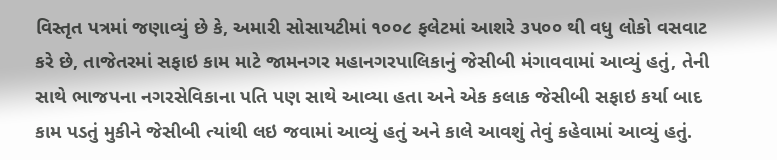વિસ્તૃત પત્રમાં જણાવ્યું છે કે, અમારી સોસાયટીમાં ૧૦૦૮ ફલેટમાં આશરે ૩પ૦૦ થી વધુ લોકો વસવાટ કરે છે, તાજેતરમાં સફાઇ કામ માટે જામનગર મહાનગરપાલિકાનું જેસીબી મંગાવવામાં આવ્યું હતું, તેની સાથે ભાજપના નગરસેવિકાના પતિ પણ સાથે આવ્યા હતા અને એક કલાક જેસીબી સફાઇ કર્યા બાદ કામ પડતું મુકીને જેસીબી ત્યાંથી લઇ જવામાં આવ્યું હતું અને કાલે આવશું તેવું કહેવામાં આવ્યું હતું.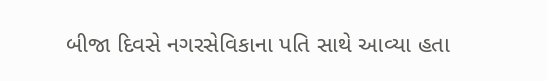બીજા દિવસે નગરસેવિકાના પતિ સાથે આવ્યા હતા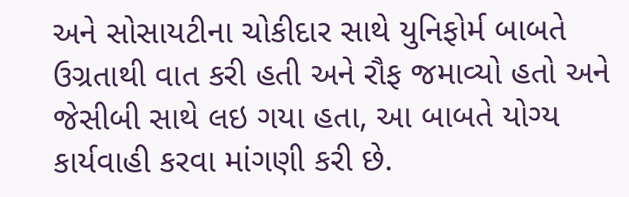અને સોસાયટીના ચોકીદાર સાથે યુનિફોર્મ બાબતે ઉગ્રતાથી વાત કરી હતી અને રૌફ જમાવ્યો હતો અને જેસીબી સાથે લઇ ગયા હતા, આ બાબતે યોગ્ય કાર્યવાહી કરવા માંગણી કરી છે.